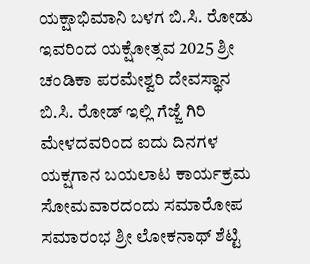ಯಕ್ಷಾಭಿಮಾನಿ ಬಳಗ ಬಿ.ಸಿ. ರೋಡು ಇವರಿಂದ ಯಕ್ಷೋತ್ಸವ 2025 ಶ್ರೀ ಚಂಡಿಕಾ ಪರಮೇಶ್ವರಿ ದೇವಸ್ಥಾನ ಬಿ.ಸಿ. ರೋಡ್ ಇಲ್ಲಿ ಗೆಜ್ಜೆ ಗಿರಿ ಮೇಳದವರಿಂದ ಐದು ದಿನಗಳ ಯಕ್ಷಗಾನ ಬಯಲಾಟ ಕಾರ್ಯಕ್ರಮ ಸೋಮವಾರದಂದು ಸಮಾರೋಪ ಸಮಾರಂಭ ಶ್ರೀ ಲೋಕನಾಥ್ ಶೆಟ್ಟಿ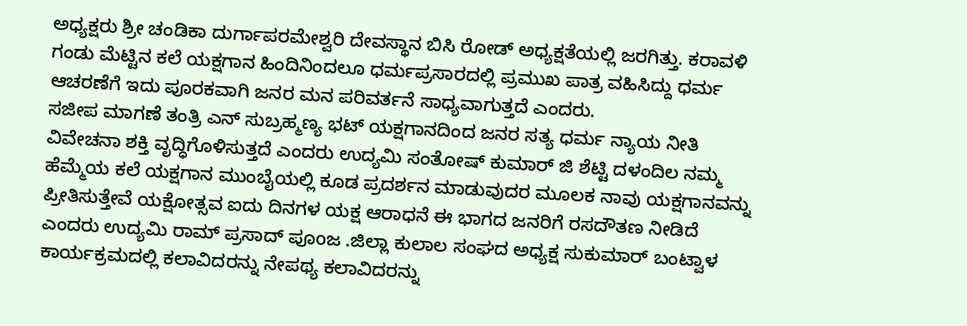ಅಧ್ಯಕ್ಷರು ಶ್ರೀ ಚಂಡಿಕಾ ದುರ್ಗಾಪರಮೇಶ್ವರಿ ದೇವಸ್ಥಾನ ಬಿಸಿ ರೋಡ್ ಅಧ್ಯಕ್ಷತೆಯಲ್ಲಿ ಜರಗಿತ್ತು. ಕರಾವಳಿ ಗಂಡು ಮೆಟ್ಟಿನ ಕಲೆ ಯಕ್ಷಗಾನ ಹಿಂದಿನಿಂದಲೂ ಧರ್ಮಪ್ರಸಾರದಲ್ಲಿ ಪ್ರಮುಖ ಪಾತ್ರ ವಹಿಸಿದ್ದು ಧರ್ಮ ಆಚರಣೆಗೆ ಇದು ಪೂರಕವಾಗಿ ಜನರ ಮನ ಪರಿವರ್ತನೆ ಸಾಧ್ಯವಾಗುತ್ತದೆ ಎಂದರು.
ಸಜೀಪ ಮಾಗಣೆ ತಂತ್ರಿ ಎನ್ ಸುಬ್ರಹ್ಮಣ್ಯ ಭಟ್ ಯಕ್ಷಗಾನದಿಂದ ಜನರ ಸತ್ಯ ಧರ್ಮ ನ್ಯಾಯ ನೀತಿ ವಿವೇಚನಾ ಶಕ್ತಿ ವೃದ್ಧಿಗೊಳಿಸುತ್ತದೆ ಎಂದರು ಉದ್ಯಮಿ ಸಂತೋಷ್ ಕುಮಾರ್ ಜಿ ಶೆಟ್ಟಿ ದಳಂದಿಲ ನಮ್ಮ ಹೆಮ್ಮೆಯ ಕಲೆ ಯಕ್ಷಗಾನ ಮುಂಬೈಯಲ್ಲಿ ಕೂಡ ಪ್ರದರ್ಶನ ಮಾಡುವುದರ ಮೂಲಕ ನಾವು ಯಕ್ಷಗಾನವನ್ನು ಪ್ರೀತಿಸುತ್ತೇವೆ ಯಕ್ಷೋತ್ಸವ ಐದು ದಿನಗಳ ಯಕ್ಷ ಆರಾಧನೆ ಈ ಭಾಗದ ಜನರಿಗೆ ರಸದೌತಣ ನೀಡಿದೆ ಎಂದರು ಉದ್ಯಮಿ ರಾಮ್ ಪ್ರಸಾದ್ ಪೂoಜ .ಜಿಲ್ಲಾ ಕುಲಾಲ ಸಂಘದ ಅಧ್ಯಕ್ಷ ಸುಕುಮಾರ್ ಬಂಟ್ವಾಳ ಕಾರ್ಯಕ್ರಮದಲ್ಲಿ ಕಲಾವಿದರನ್ನು ನೇಪಥ್ಯ ಕಲಾವಿದರನ್ನು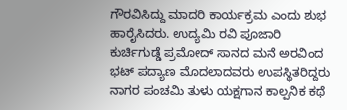ಗೌರವಿಸಿದ್ದು ಮಾದರಿ ಕಾರ್ಯಕ್ರಮ ಎಂದು ಶುಭ ಹಾರೈಸಿದರು. ಉದ್ಯಮಿ ರವಿ ಪೂಜಾರಿ ಕುರ್ಚಿಗುಡ್ಡೆ ಪ್ರಮೋದ್ ಸಾನದ ಮನೆ ಅರವಿಂದ ಭಟ್ ಪದ್ಯಾಣ ಮೊದಲಾದವರು ಉಪಸ್ಥಿತರಿದ್ದರು ನಾಗರ ಪಂಚಮಿ ತುಳು ಯಕ್ಷಗಾನ ಕಾಲ್ಪನಿಕ ಕಥೆ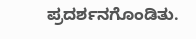ಪ್ರದರ್ಶನಗೊಂಡಿತು.